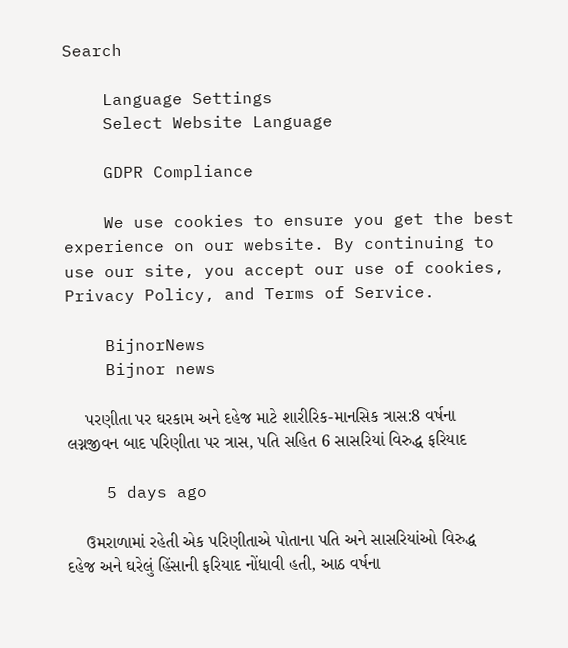Search

    Language Settings
    Select Website Language

    GDPR Compliance

    We use cookies to ensure you get the best experience on our website. By continuing to use our site, you accept our use of cookies, Privacy Policy, and Terms of Service.

    BijnorNews
    Bijnor news

    પરણીતા પર ઘરકામ અને દહેજ માટે શારીરિક-માનસિક ત્રાસ:8 વર્ષના લગ્નજીવન બાદ પરિણીતા પર ત્રાસ, પતિ સહિત 6 સાસરિયાં વિરુદ્ધ ફરિયાદ

    5 days ago

    ઉમરાળામાં રહેતી એક પરિણીતાએ પોતાના પતિ અને સાસરિયાંઓ વિરુદ્ધ દહેજ અને ઘરેલું હિંસાની ફરિયાદ નોંધાવી હતી, આઠ વર્ષના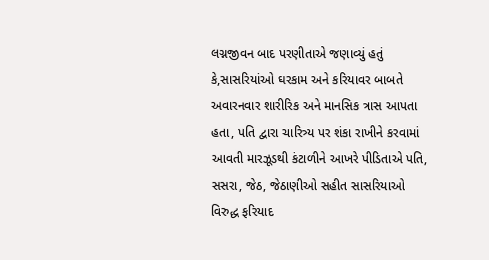લગ્નજીવન બાદ પરણીતાએ જણાવ્યું હતું કે,સાસરિયાંઓ ઘરકામ અને કરિયાવર બાબતે અવારનવાર શારીરિક અને માનસિક ત્રાસ આપતા હતા, પતિ દ્વારા ચારિત્ર્ય પર શંકા રાખીને કરવામાં આવતી મારઝૂડથી કંટાળીને આખરે પીડિતાએ પતિ, સસરા, જેઠ, જેઠાણીઓ સહીત સાસરિયાઓ વિરુદ્ધ ફરિયાદ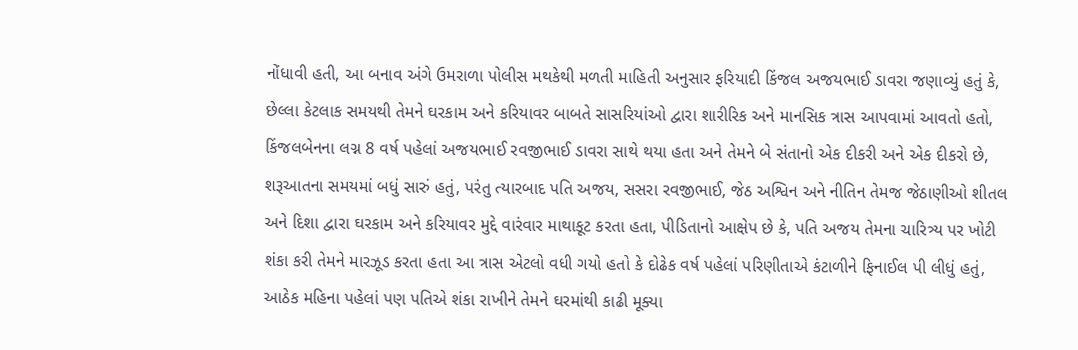નોંધાવી હતી, આ બનાવ અંગે ઉમરાળા પોલીસ મથકેથી મળતી માહિતી અનુસાર ફરિયાદી કિંજલ અજયભાઈ ડાવરા જણાવ્યું હતું કે, છેલ્લા કેટલાક સમયથી તેમને ઘરકામ અને કરિયાવર બાબતે સાસરિયાંઓ દ્વારા શારીરિક અને માનસિક ત્રાસ આપવામાં આવતો હતો, કિંજલબેનના લગ્ન 8 વર્ષ પહેલાં અજયભાઈ રવજીભાઈ ડાવરા સાથે થયા હતા અને તેમને બે સંતાનો એક દીકરી અને એક દીકરો છે, શરૂઆતના સમયમાં બધું સારું હતું, પરંતુ ત્યારબાદ પતિ અજય, સસરા રવજીભાઈ, જેઠ અશ્વિન અને નીતિન તેમજ જેઠાણીઓ શીતલ અને દિશા દ્વારા ઘરકામ અને કરિયાવર મુદ્દે વારંવાર માથાકૂટ કરતા હતા, પીડિતાનો આક્ષેપ છે કે, પતિ અજય તેમના ચારિત્ર્ય પર ખોટી શંકા કરી તેમને મારઝૂડ કરતા હતા આ ત્રાસ એટલો વધી ગયો હતો કે દોઢેક વર્ષ પહેલાં પરિણીતાએ કંટાળીને ફિનાઈલ પી લીધું હતું, આઠેક મહિના પહેલાં પણ પતિએ શંકા રાખીને તેમને ઘરમાંથી કાઢી મૂક્યા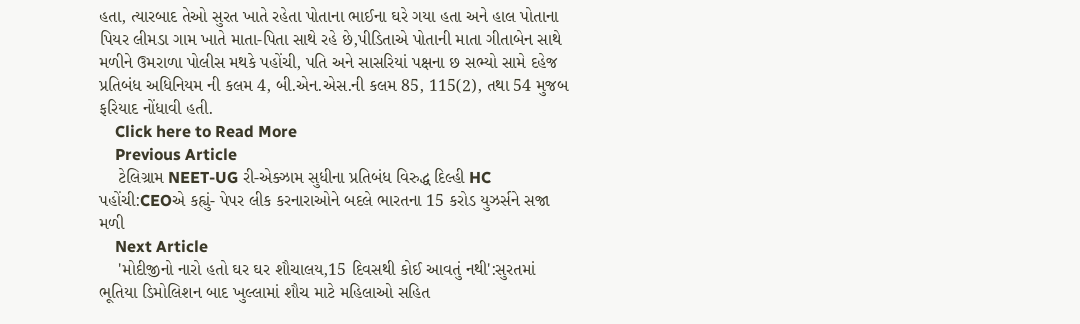હતા, ત્યારબાદ તેઓ સુરત ખાતે રહેતા પોતાના ભાઈના ઘરે ગયા હતા અને હાલ પોતાના પિયર લીમડા ગામ ખાતે માતા-પિતા સાથે રહે છે,પીડિતાએ પોતાની માતા ગીતાબેન સાથે મળીને ઉમરાળા પોલીસ મથકે પહોંચી, પતિ અને સાસરિયાં પક્ષના છ સભ્યો સામે દહેજ પ્રતિબંધ અધિનિયમ ની કલમ 4, બી.એન.એસ.ની કલમ 85, 115(2), તથા 54 મુજબ ફરિયાદ નોંધાવી હતી.
    Click here to Read More
    Previous Article
    ટેલિગ્રામ NEET-UG રી-એક્ઝામ સુધીના પ્રતિબંધ વિરુદ્ધ દિલ્હી HC પહોંચી:CEOએ કહ્યું- પેપર લીક કરનારાઓને બદલે ભારતના 15 કરોડ યુઝર્સને સજા મળી
    Next Article
    'મોદીજીનો નારો હતો ઘર ઘર શૌચાલય,15 દિવસથી કોઈ આવતું નથી':સુરતમાં ભૂતિયા ડિમોલિશન બાદ ખુલ્લામાં શૌચ માટે મહિલાઓ સહિત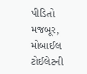પીડિતો મજબૂર, મોબાઈલ ટોઈલેટની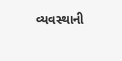વ્યવસ્થાની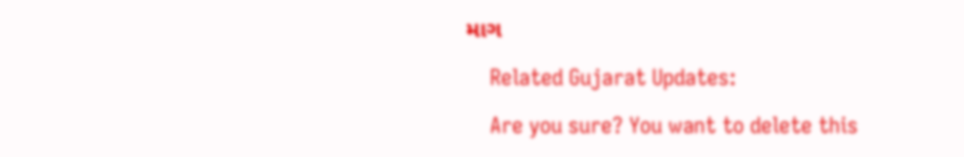માગ

    Related Gujarat Updates:

    Are you sure? You want to delete this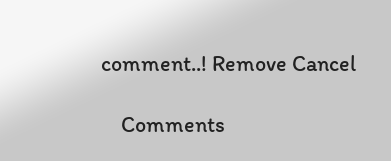comment..! Remove Cancel

    Comments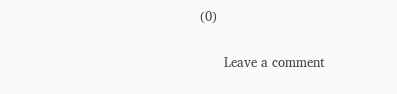(0)

      Leave a comment